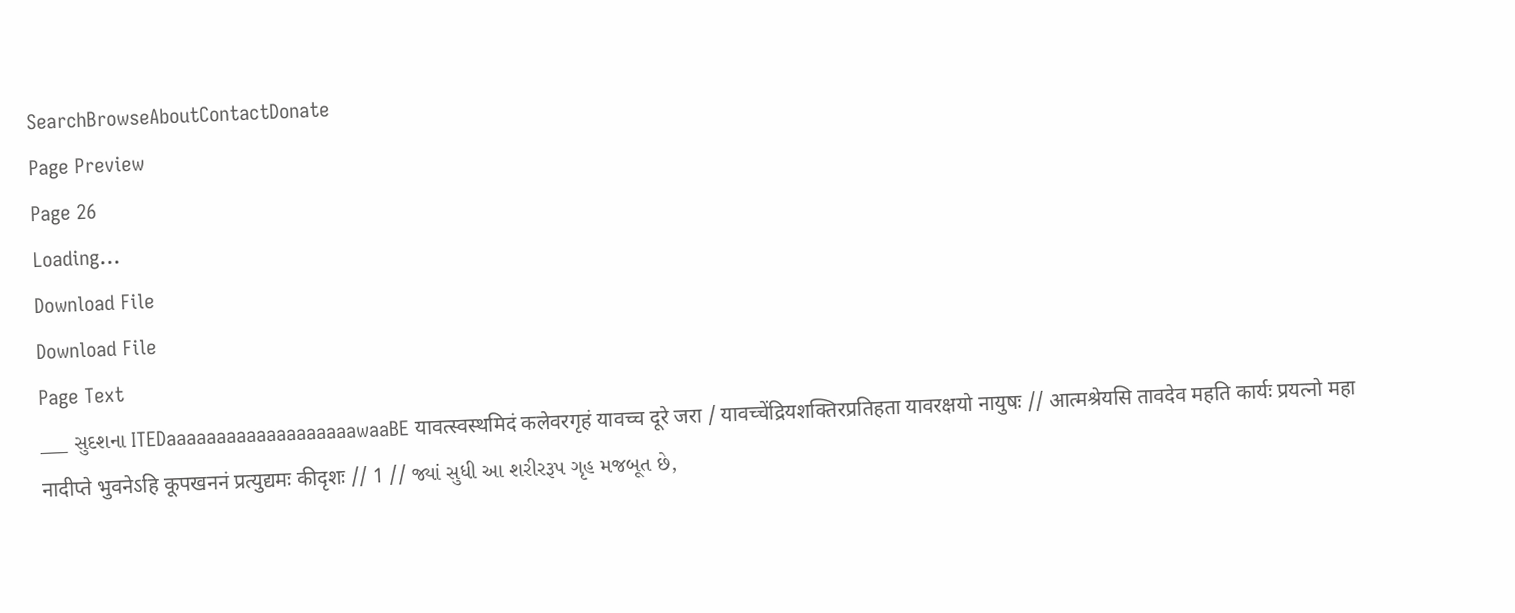SearchBrowseAboutContactDonate
Page Preview
Page 26
Loading...
Download File
Download File
Page Text
___ સુદશના ITEDaaaaaaaaaaaaaaaaaaawaaBE यावत्स्वस्थमिदं कलेवरगृहं यावच्च दूरे जरा / यावच्चेंद्रियशक्तिरप्रतिहता यावरक्षयो नायुषः // आत्मश्रेयसि तावदेव महति कार्यः प्रयत्नो महा नादीप्ते भुवनेऽहि कूपखननं प्रत्युद्यमः कीदृशः // 1 // જ્યાં સુધી આ શરીરરૂપ ગૃહ મજબૂત છે,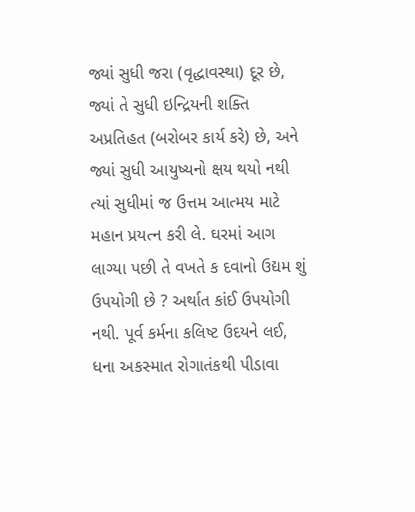જ્યાં સુધી જરા (વૃદ્ધાવસ્થા) દૂર છે, જ્યાં તે સુધી ઇન્દ્રિયની શક્તિ અપ્રતિહત (બરોબર કાર્ય કરે) છે, અને જ્યાં સુધી આયુષ્યનો ક્ષય થયો નથી ત્યાં સુધીમાં જ ઉત્તમ આત્મય માટે મહાન પ્રયત્ન કરી લે. ઘરમાં આગ લાગ્યા પછી તે વખતે ક દવાનો ઉદ્યમ શું ઉપયોગી છે ? અર્થાત કાંઈ ઉપયોગી નથી. પૂર્વ કર્મના કલિષ્ટ ઉદયને લઈ, ધના અકસ્માત રોગાતંકથી પીડાવા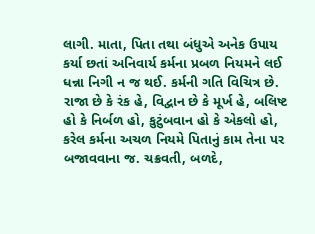લાગી. માતા, પિતા તથા બંધુએ અનેક ઉપાય કર્યા છતાં અનિવાર્ય કર્મના પ્રબળ નિયમને લઈ ધન્ના નિગી ન જ થઈ. કર્મની ગતિ વિચિત્ર છે. રાજા છે કે રંક હે, વિદ્વાન છે કે મૂર્ખ હે, બલિષ્ટ હો કે નિર્બળ હો, કુટુંબવાન હો કે એકલો હો, કરેલ કર્મના અચળ નિયમે પિતાનું કામ તેના પર બજાવવાના જ. ચક્રવતી, બળદે,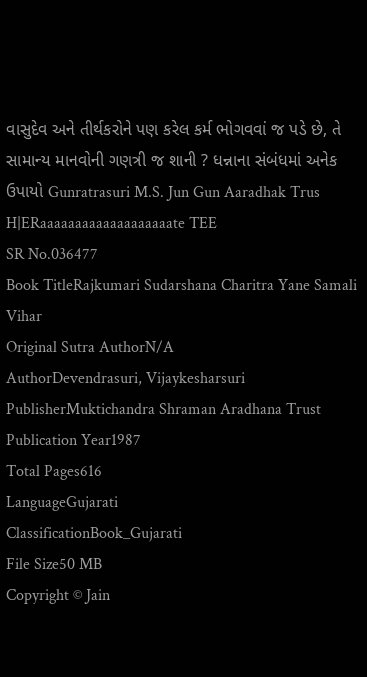વાસુદેવ અને તીર્થકરોને પણ કરેલ કર્મ ભોગવવાં જ પડે છે, તે સામાન્ય માનવોની ગણત્રી જ શાની ? ધન્નાના સંબંધમાં અનેક ઉપાયો Gunratrasuri M.S. Jun Gun Aaradhak Trus H|ERaaaaaaaaaaaaaaaaaaate TEE
SR No.036477
Book TitleRajkumari Sudarshana Charitra Yane Samali Vihar
Original Sutra AuthorN/A
AuthorDevendrasuri, Vijaykesharsuri
PublisherMuktichandra Shraman Aradhana Trust
Publication Year1987
Total Pages616
LanguageGujarati
ClassificationBook_Gujarati
File Size50 MB
Copyright © Jain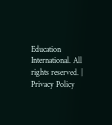Education International. All rights reserved. | Privacy Policy